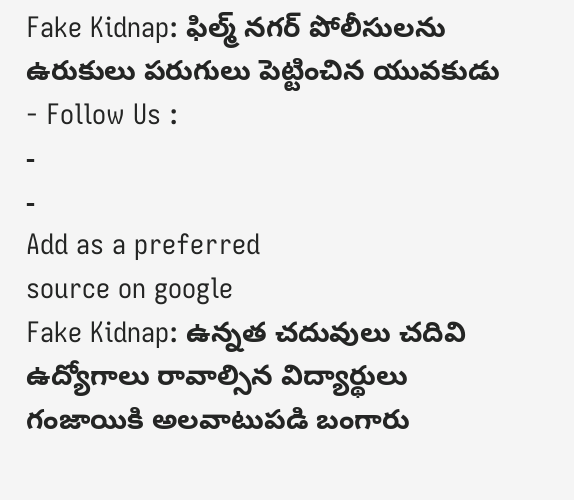Fake Kidnap: ఫిల్మ్ నగర్ పోలీసులను ఉరుకులు పరుగులు పెట్టించిన యువకుడు
- Follow Us :
-
-
Add as a preferred
source on google
Fake Kidnap: ఉన్నత చదువులు చదివి ఉద్యోగాలు రావాల్సిన విద్యార్థులు గంజాయికి అలవాటుపడి బంగారు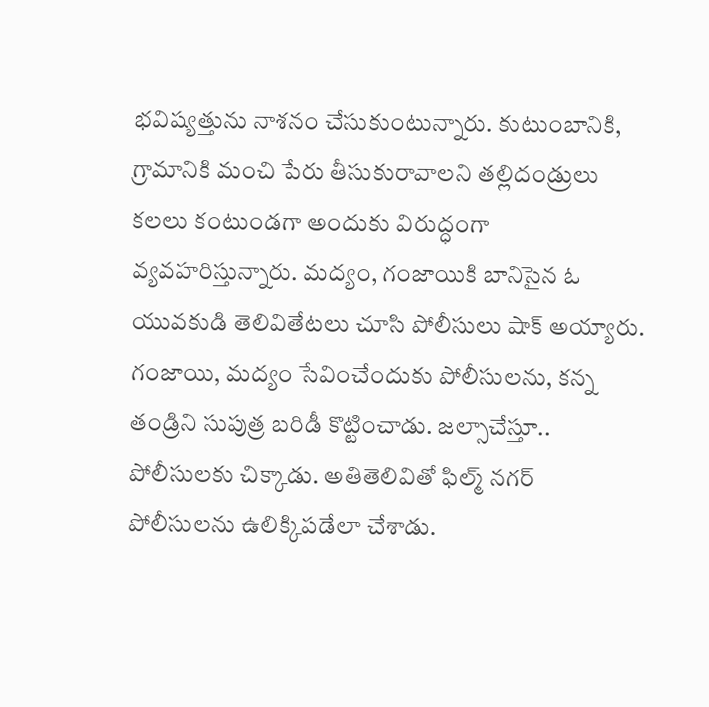భవిష్యత్తును నాశనం చేసుకుంటున్నారు. కుటుంబానికి, గ్రామానికి మంచి పేరు తీసుకురావాలని తల్లిదండ్రులు కలలు కంటుండగా అందుకు విరుద్ధంగా వ్యవహరిస్తున్నారు. మద్యం, గంజాయికి బానిసైన ఓ యువకుడి తెలివితేటలు చూసి పోలీసులు షాక్ అయ్యారు. గంజాయి, మద్యం సేవించేందుకు పోలీసులను, కన్న తండ్రిని సుపుత్ర బరిడీ కొట్టించాడు. జల్సాచేస్తూ.. పోలీసులకు చిక్కాడు. అతితెలివితో ఫిల్మ్ నగర్ పోలీసులను ఉలిక్కిపడేలా చేశాడు.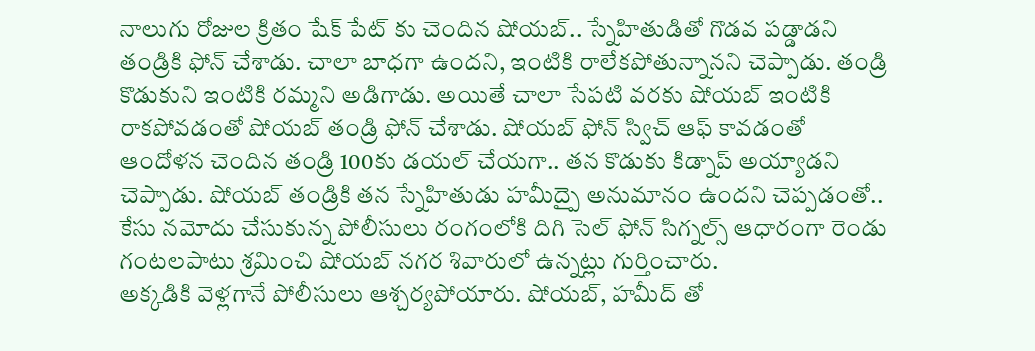నాలుగు రోజుల క్రితం షేక్ పేట్ కు చెందిన షోయబ్.. స్నేహితుడితో గొడవ పడ్డాడని తండ్రికి ఫోన్ చేశాడు. చాలా బాధగా ఉందని, ఇంటికి రాలేకపోతున్నానని చెప్పాడు. తండ్రి కొడుకుని ఇంటికి రమ్మని అడిగాడు. అయితే చాలా సేపటి వరకు షోయబ్ ఇంటికి రాకపోవడంతో షోయబ్ తండ్రి ఫోన్ చేశాడు. షోయబ్ ఫోన్ స్విచ్ ఆఫ్ కావడంతో ఆందోళన చెందిన తండ్రి 100కు డయల్ చేయగా.. తన కొడుకు కిడ్నాప్ అయ్యాడని చెప్పాడు. షోయబ్ తండ్రికి తన స్నేహితుడు హమీద్పై అనుమానం ఉందని చెప్పడంతో.. కేసు నమోదు చేసుకున్న పోలీసులు రంగంలోకి దిగి సెల్ ఫోన్ సిగ్నల్స్ ఆధారంగా రెండు గంటలపాటు శ్రమించి షోయబ్ నగర శివారులో ఉన్నట్లు గుర్తించారు.
అక్కడికి వెళ్లగానే పోలీసులు ఆశ్చర్యపోయారు. షోయబ్, హమీద్ తో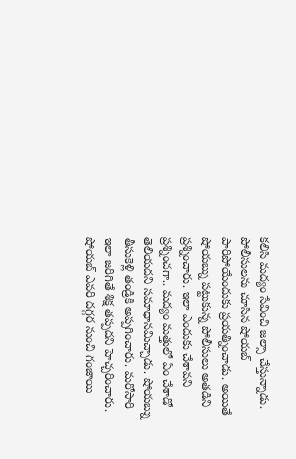కలిసి మద్యం సేవించి జల్సా చేస్తున్నాడు. పోలీసులను చూసిన షోయబ్ పారిపోయేందుకు ప్రయత్నించాడు. అయితే షోయబ్ను పట్టుకున్న పోలీసులు అతడిని ప్రశ్నించారు. ఇలా ఎందుకు చేశావని ప్రశ్నించగా.. మద్యం మత్తులో ఏం చేశాడో తెలియదని సమాధానమిచ్చాడు. షోయబ్ను తీసుకెళ్లి తండ్రికి అప్పగించారు. మరోసారి ఇలా జరిగితే శిక్ష తప్పదని హెచ్చరించారు. షోయబ్ ఎవరి దగ్గర నుంచి గంజాయి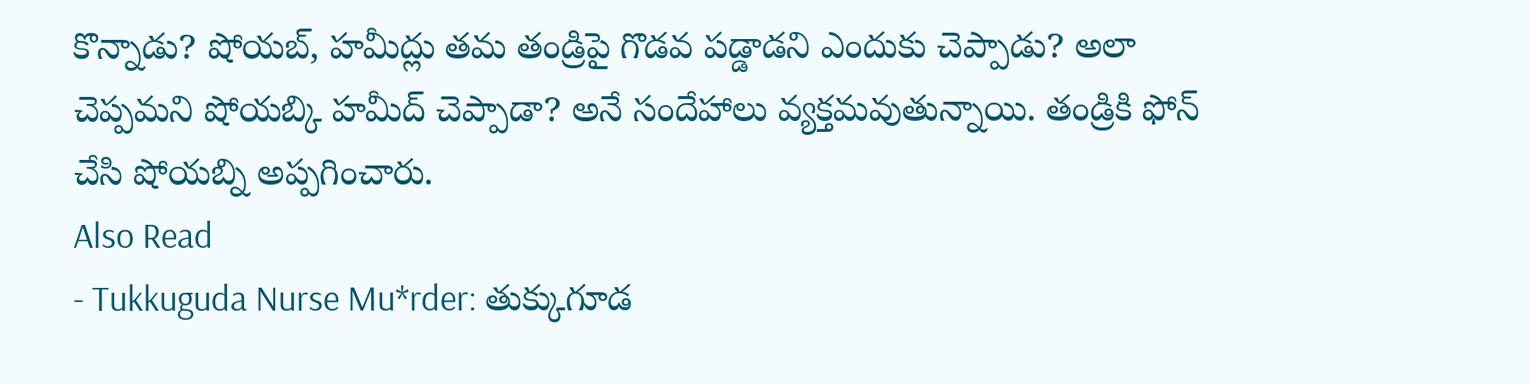కొన్నాడు? షోయబ్, హమీద్లు తమ తండ్రిపై గొడవ పడ్డాడని ఎందుకు చెప్పాడు? అలా చెప్పమని షోయబ్కి హమీద్ చెప్పాడా? అనే సందేహాలు వ్యక్తమవుతున్నాయి. తండ్రికి ఫోన్ చేసి షోయబ్ని అప్పగించారు.
Also Read
- Tukkuguda Nurse Mu*rder: తుక్కుగూడ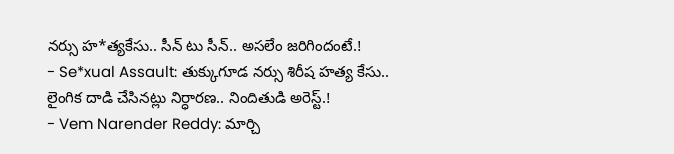నర్సు హ*త్యకేసు.. సీన్ టు సీన్.. అసలేం జరిగిందంటే.!
- Se*xual Assault: తుక్కుగూడ నర్సు శిరీష హత్య కేసు.. లైంగిక దాడి చేసినట్లు నిర్ధారణ.. నిందితుడి అరెస్ట్.!
- Vem Narender Reddy: మార్చి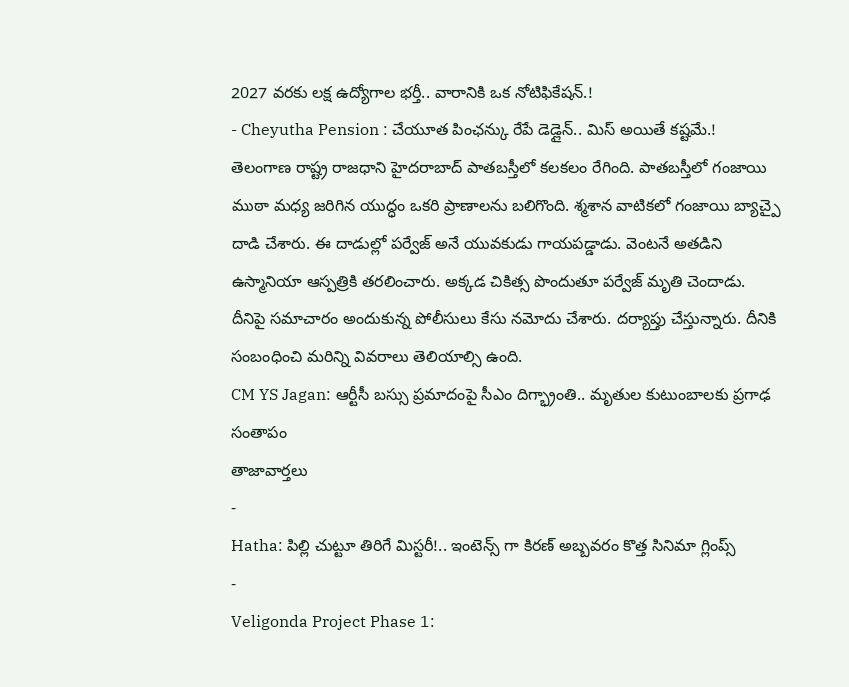2027 వరకు లక్ష ఉద్యోగాల భర్తీ.. వారానికి ఒక నోటిఫికేషన్.!
- Cheyutha Pension : చేయూత పింఛన్కు రేపే డెడ్లైన్.. మిస్ అయితే కష్టమే.!
తెలంగాణ రాష్ట్ర రాజధాని హైదరాబాద్ పాతబస్తీలో కలకలం రేగింది. పాతబస్తీలో గంజాయి ముఠా మధ్య జరిగిన యుద్ధం ఒకరి ప్రాణాలను బలిగొంది. శ్మశాన వాటికలో గంజాయి బ్యాచ్పై దాడి చేశారు. ఈ దాడుల్లో పర్వేజ్ అనే యువకుడు గాయపడ్డాడు. వెంటనే అతడిని ఉస్మానియా ఆస్పత్రికి తరలించారు. అక్కడ చికిత్స పొందుతూ పర్వేజ్ మృతి చెందాడు. దీనిపై సమాచారం అందుకున్న పోలీసులు కేసు నమోదు చేశారు. దర్యాప్తు చేస్తున్నారు. దీనికి సంబంధించి మరిన్ని వివరాలు తెలియాల్సి ఉంది.
CM YS Jagan: ఆర్టీసీ బస్సు ప్రమాదంపై సీఎం దిగ్భ్రాంతి.. మృతుల కుటుంబాలకు ప్రగాఢ సంతాపం
తాజావార్తలు
-
Hatha: పిల్లి చుట్టూ తిరిగే మిస్టరీ!.. ఇంటెన్స్ గా కిరణ్ అబ్బవరం కొత్త సినిమా గ్లింప్స్
-
Veligonda Project Phase 1: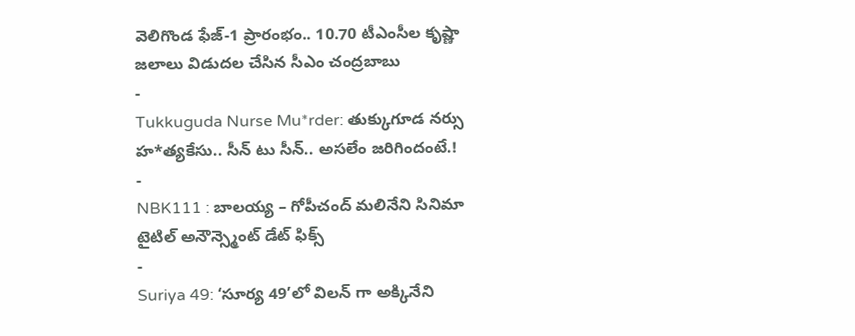వెలిగొండ ఫేజ్-1 ప్రారంభం.. 10.70 టీఎంసీల కృష్ణా జలాలు విడుదల చేసిన సీఎం చంద్రబాబు
-
Tukkuguda Nurse Mu*rder: తుక్కుగూడ నర్సు హ*త్యకేసు.. సీన్ టు సీన్.. అసలేం జరిగిందంటే.!
-
NBK111 : బాలయ్య – గోపీచంద్ మలినేని సినిమా టైటిల్ అనౌన్స్మెంట్ డేట్ ఫిక్స్
-
Suriya 49: ‘సూర్య 49’లో విలన్ గా అక్కినేని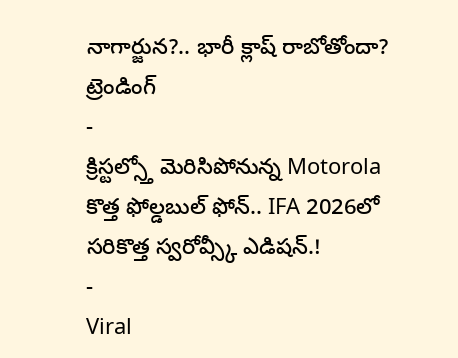నాగార్జున?.. భారీ క్లాష్ రాబోతోందా?
ట్రెండింగ్
-
క్రిస్టల్స్తో మెరిసిపోనున్న Motorola కొత్త ఫోల్డబుల్ ఫోన్.. IFA 2026లో సరికొత్త స్వరోవ్స్కీ ఎడిషన్.!
-
Viral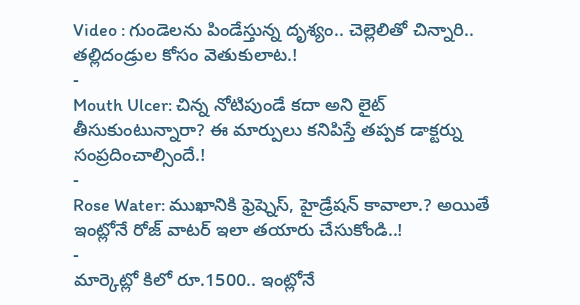Video : గుండెలను పిండేస్తున్న దృశ్యం.. చెల్లెలితో చిన్నారి.. తల్లిదండ్రుల కోసం వెతుకులాట.!
-
Mouth Ulcer: చిన్న నోటిపుండే కదా అని లైట్ తీసుకుంటున్నారా? ఈ మార్పులు కనిపిస్తే తప్పక డాక్టర్ను సంప్రదించాల్సిందే.!
-
Rose Water: ముఖానికి ఫ్రెష్నెస్, హైడ్రేషన్ కావాలా.? అయితే ఇంట్లోనే రోజ్ వాటర్ ఇలా తయారు చేసుకోండి..!
-
మార్కెట్లో కిలో రూ.1500.. ఇంట్లోనే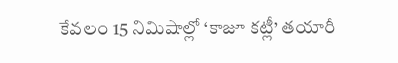కేవలం 15 నిమిషాల్లో ‘కాజూ కట్లీ’ తయారీ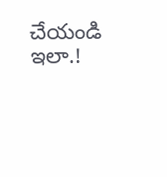చేయండి ఇలా.!